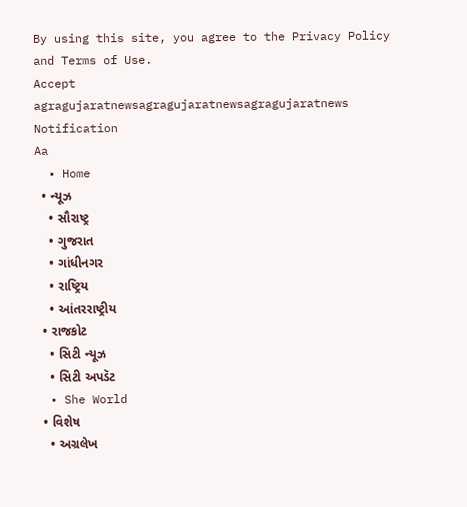By using this site, you agree to the Privacy Policy and Terms of Use.
Accept
agragujaratnewsagragujaratnewsagragujaratnews
Notification
Aa
  • Home
  • ન્યૂઝ
    • સૌરાષ્ટ્ર
    • ગુજરાત
    • ગાંધીનગર
    • રાષ્ટ્રિય
    • આંતરરાષ્ટ્રીય
  • રાજકોટ
    • સિટી ન્યૂઝ
    • સિટી અપડૅટ
  • She World
  • વિશેષ
    • અગ્રલેખ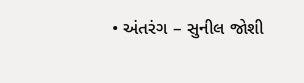• અંતરંગ – સુનીલ જોશી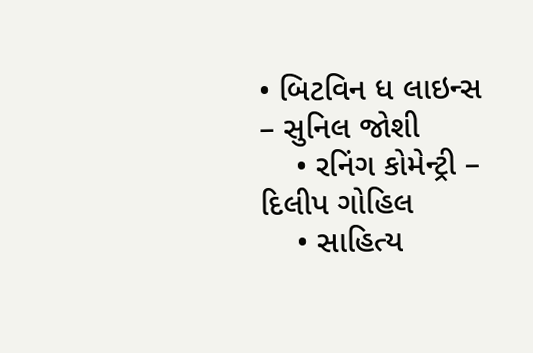• બિટવિન ધ લાઇન્સ – સુનિલ જોશી
    • રનિંગ કોમેન્ટ્રી – દિલીપ ગોહિલ
    • સાહિત્ય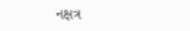નક્ષત્ર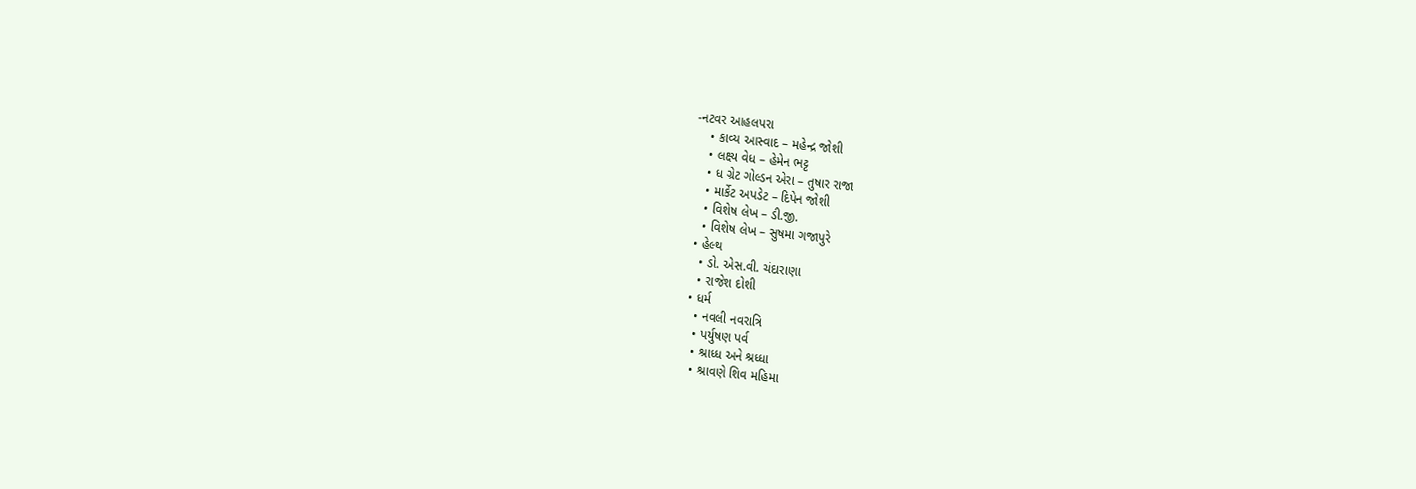-નટવર આહલપરા
    • કાવ્ય આસ્વાદ – મહેન્દ્ર જોશી
    • લક્ષ્ય વેધ – હેમેન ભટ્ટ
    • ધ ગ્રેટ ગોલ્ડન એરા – તુષાર રાજા
    • માર્કેટ અપડેટ – દિપેન જોશી
    • વિશેષ લેખ – ડી.જી.
    • વિશેષ લેખ – સુષમા ગજાપુરે
  • હેલ્થ
    • ડો. એસ.વી. ચંદારાણા
    • રાજેશ દોશી
  • ધર્મ
    • નવલી નવરાત્રિ
    • પર્યુષણ પર્વ
    • શ્રાધ્ધ અને શ્રધ્ધા
    • શ્રાવણે શિવ મહિમા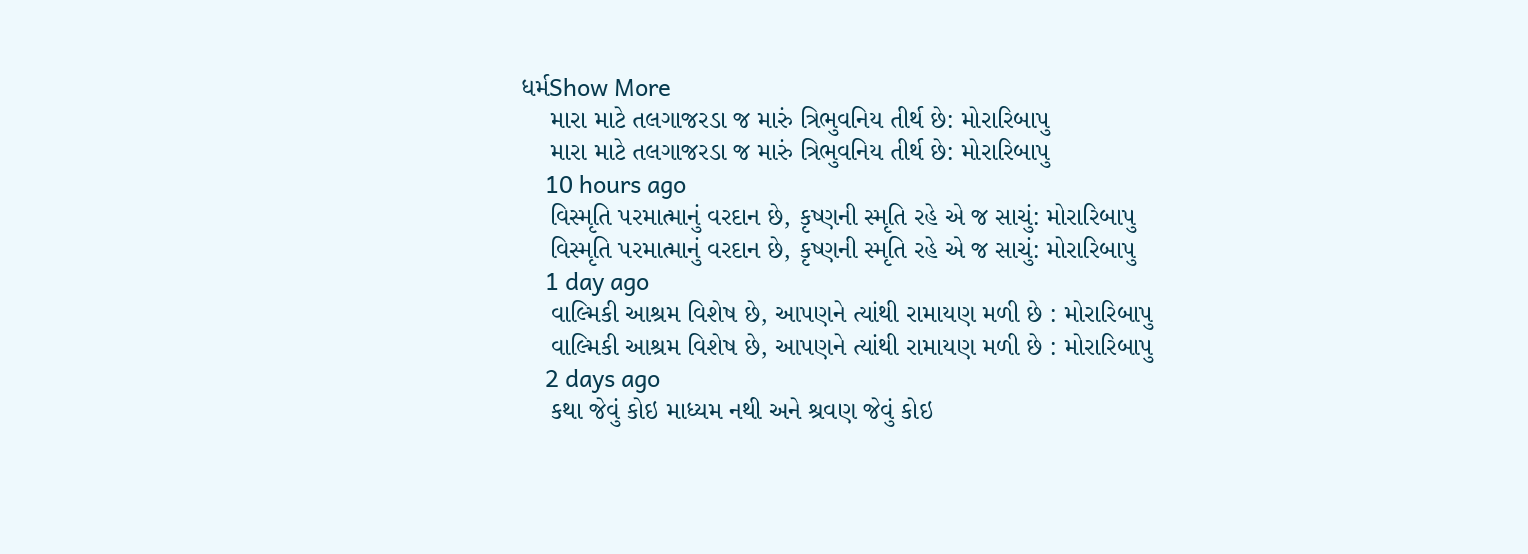ધર્મShow More
    મારા માટે તલગાજરડા જ મારું ત્રિભુવનિય તીર્થ છે: મોરારિબાપુ
    મારા માટે તલગાજરડા જ મારું ત્રિભુવનિય તીર્થ છે: મોરારિબાપુ
    10 hours ago
    વિસ્મૃતિ પરમાત્માનું વરદાન છે, કૃષ્ણની સ્મૃતિ રહે એ જ સાચું: મોરારિબાપુ
    વિસ્મૃતિ પરમાત્માનું વરદાન છે, કૃષ્ણની સ્મૃતિ રહે એ જ સાચું: મોરારિબાપુ
    1 day ago
    વાલ્મિકી આશ્રમ વિશેષ છે, આપણને ત્યાંથી રામાયણ મળી છે : મોરારિબાપુ
    વાલ્મિકી આશ્રમ વિશેષ છે, આપણને ત્યાંથી રામાયણ મળી છે : મોરારિબાપુ
    2 days ago
    કથા જેવું કોઇ માધ્યમ નથી અને શ્રવણ જેવું કોઇ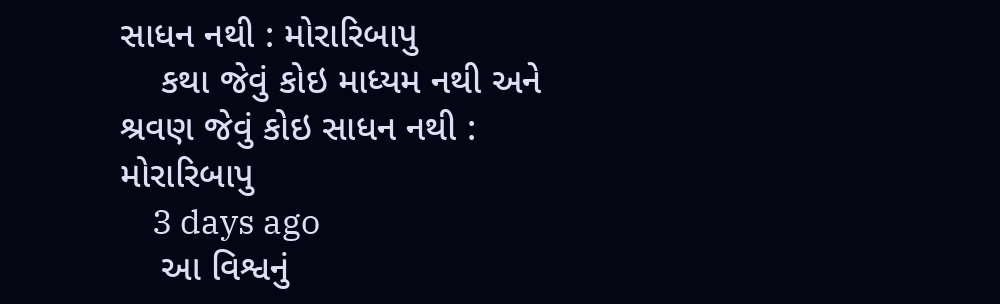સાધન નથી : મોરારિબાપુ
    કથા જેવું કોઇ માધ્યમ નથી અને શ્રવણ જેવું કોઇ સાધન નથી : મોરારિબાપુ
    3 days ago
    આ વિશ્વનું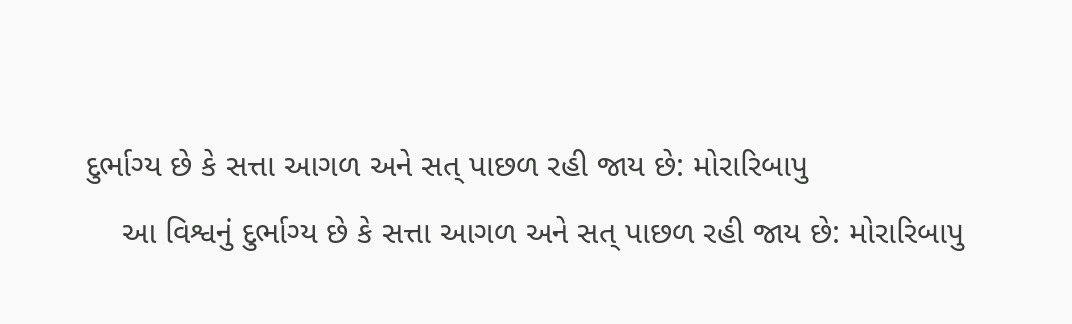દુર્ભાગ્ય છે કે સત્તા આગળ અને સત્ પાછળ રહી જાય છે: મોરારિબાપુ
    આ વિશ્વનું દુર્ભાગ્ય છે કે સત્તા આગળ અને સત્ પાછળ રહી જાય છે: મોરારિબાપુ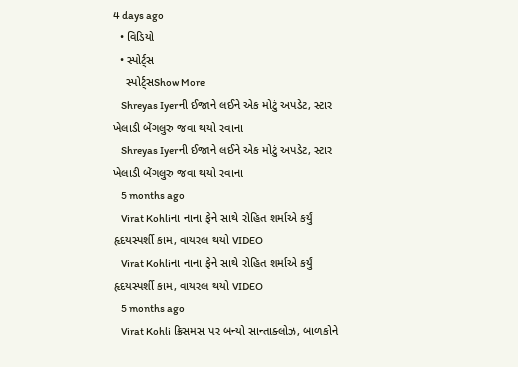4 days ago
  • વિડિયો
  • સ્પોર્ટ્સ
    સ્પોર્ટ્સShow More
    Shreyas Iyerની ઈજાને લઈને એક મોટું અપડેટ, સ્ટાર ખેલાડી બેંગલુરુ જવા થયો રવાના
    Shreyas Iyerની ઈજાને લઈને એક મોટું અપડેટ, સ્ટાર ખેલાડી બેંગલુરુ જવા થયો રવાના
    5 months ago
    Virat Kohliના નાના ફેને સાથે રોહિત શર્માએ કર્યું હૃદયસ્પર્શી કામ, વાયરલ થયો VIDEO
    Virat Kohliના નાના ફેને સાથે રોહિત શર્માએ કર્યું હૃદયસ્પર્શી કામ, વાયરલ થયો VIDEO
    5 months ago
    Virat Kohli ક્રિસમસ પર બન્યો સાન્તાક્લોઝ, બાળકોને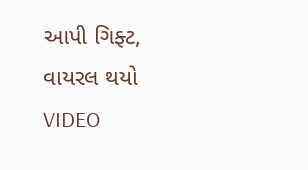આપી ગિફ્ટ, વાયરલ થયો VIDEO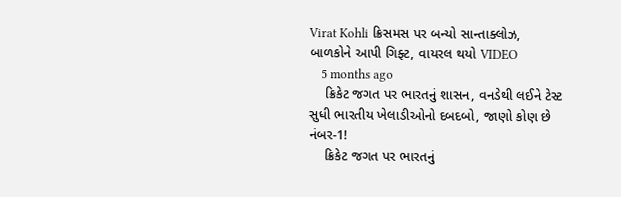Virat Kohli ક્રિસમસ પર બન્યો સાન્તાક્લોઝ, બાળકોને આપી ગિફ્ટ, વાયરલ થયો VIDEO
    5 months ago
    ક્રિકેટ જગત પર ભારતનું શાસન, વનડેથી લઈને ટેસ્ટ સુધી ભારતીય ખેલાડીઓનો દબદબો, જાણો કોણ છે નંબર-1!
    ક્રિકેટ જગત પર ભારતનું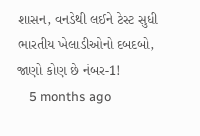શાસન, વનડેથી લઈને ટેસ્ટ સુધી ભારતીય ખેલાડીઓનો દબદબો, જાણો કોણ છે નંબર-1!
    5 months ago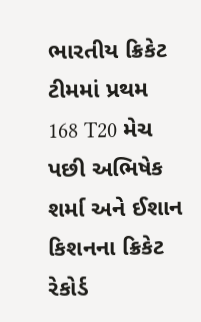ભારતીય ક્રિકેટ ટીમમાં પ્રથમ 168 T20 મેચ પછી અભિષેક શર્મા અને ઈશાન કિશનના ક્રિકેટ રેકોર્ડ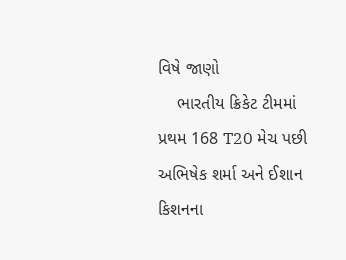વિષે જાણો
    ભારતીય ક્રિકેટ ટીમમાં પ્રથમ 168 T20 મેચ પછી અભિષેક શર્મા અને ઈશાન કિશનના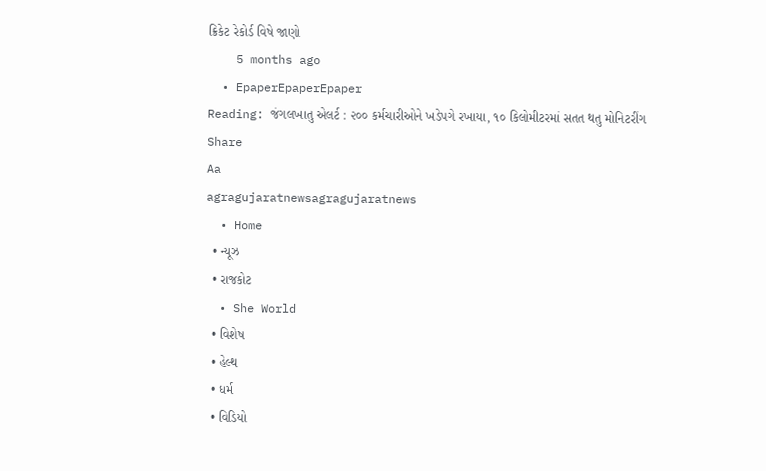ક્રિકેટ રેકોર્ડ વિષે જાણો
    5 months ago
  • EpaperEpaperEpaper
Reading: જંગલખાતુ એલર્ટ : ૨૦૦ કર્મચારીઓને ખડેપગે રખાયા, ૧૦ કિલોમીટરમાં સતત થતુ મોનિટરીંગ
Share
Aa
agragujaratnewsagragujaratnews
  • Home
  • ન્યૂઝ
  • રાજકોટ
  • She World
  • વિશેષ
  • હેલ્થ
  • ધર્મ
  • વિડિયો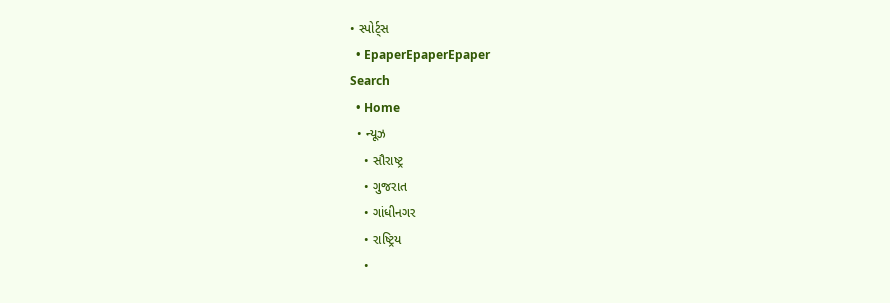• સ્પોર્ટ્સ
  • EpaperEpaperEpaper
Search
  • Home
  • ન્યૂઝ
    • સૌરાષ્ટ્ર
    • ગુજરાત
    • ગાંધીનગર
    • રાષ્ટ્રિય
    •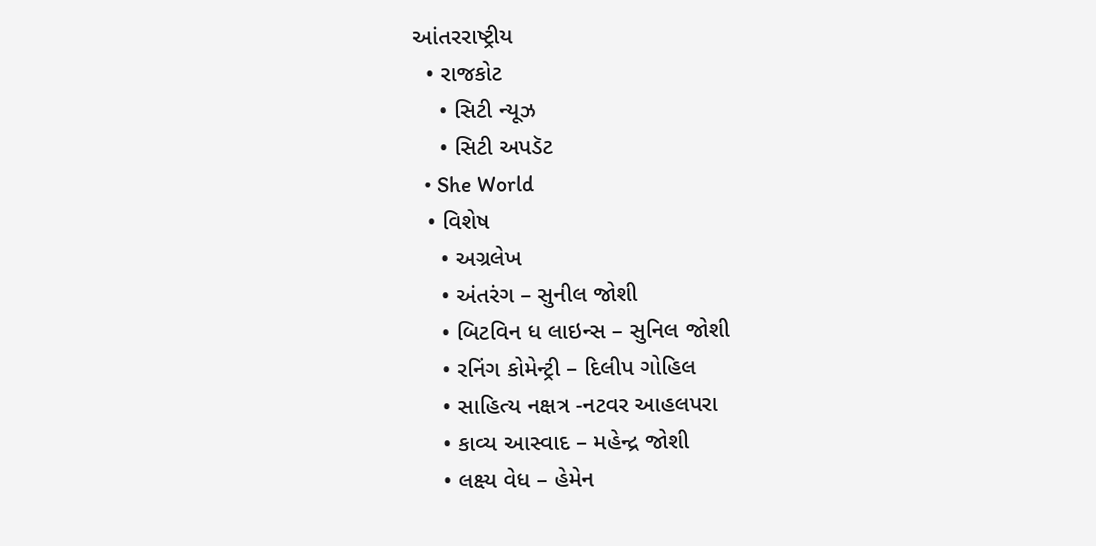આંતરરાષ્ટ્રીય
  • રાજકોટ
    • સિટી ન્યૂઝ
    • સિટી અપડૅટ
  • She World
  • વિશેષ
    • અગ્રલેખ
    • અંતરંગ – સુનીલ જોશી
    • બિટવિન ધ લાઇન્સ – સુનિલ જોશી
    • રનિંગ કોમેન્ટ્રી – દિલીપ ગોહિલ
    • સાહિત્ય નક્ષત્ર -નટવર આહલપરા
    • કાવ્ય આસ્વાદ – મહેન્દ્ર જોશી
    • લક્ષ્ય વેધ – હેમેન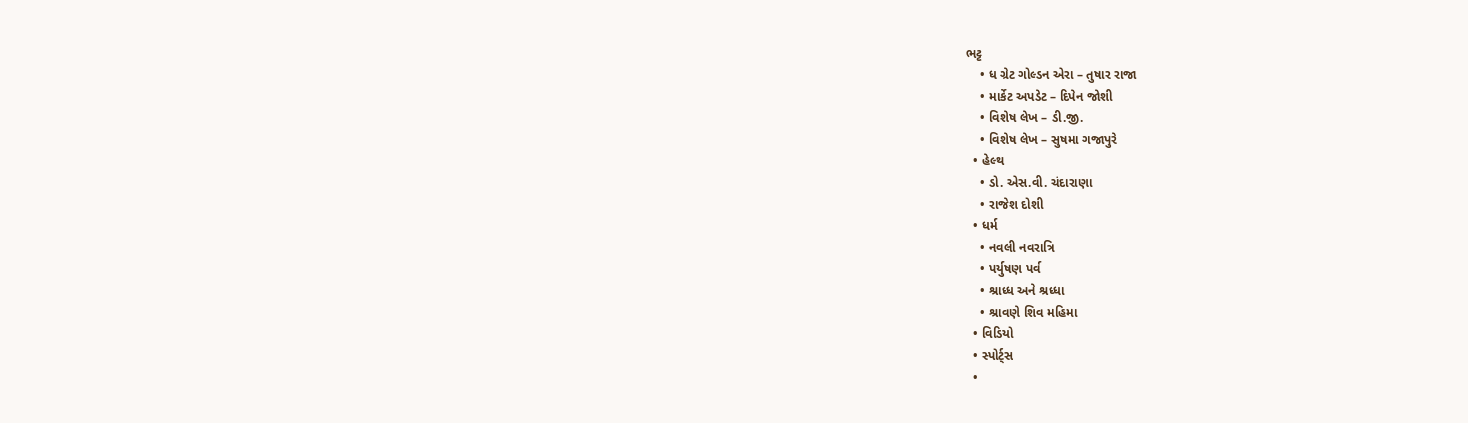ભટ્ટ
    • ધ ગ્રેટ ગોલ્ડન એરા – તુષાર રાજા
    • માર્કેટ અપડેટ – દિપેન જોશી
    • વિશેષ લેખ – ડી.જી.
    • વિશેષ લેખ – સુષમા ગજાપુરે
  • હેલ્થ
    • ડો. એસ.વી. ચંદારાણા
    • રાજેશ દોશી
  • ધર્મ
    • નવલી નવરાત્રિ
    • પર્યુષણ પર્વ
    • શ્રાધ્ધ અને શ્રધ્ધા
    • શ્રાવણે શિવ મહિમા
  • વિડિયો
  • સ્પોર્ટ્સ
  •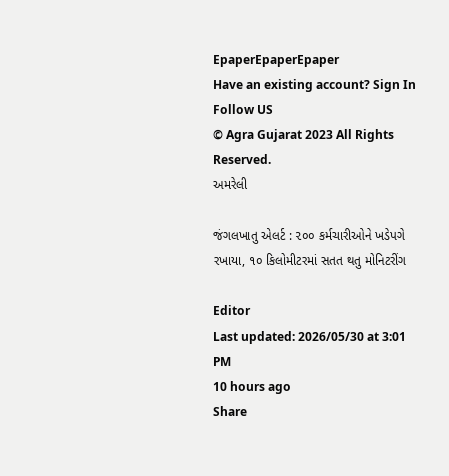EpaperEpaperEpaper
Have an existing account? Sign In
Follow US
© Agra Gujarat 2023 All Rights Reserved.
અમરેલી

જંગલખાતુ એલર્ટ : ૨૦૦ કર્મચારીઓને ખડેપગે રખાયા, ૧૦ કિલોમીટરમાં સતત થતુ મોનિટરીંગ

Editor
Last updated: 2026/05/30 at 3:01 PM
10 hours ago
Share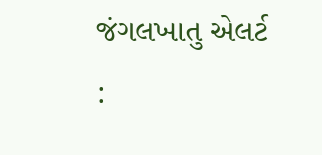જંગલખાતુ એલર્ટ :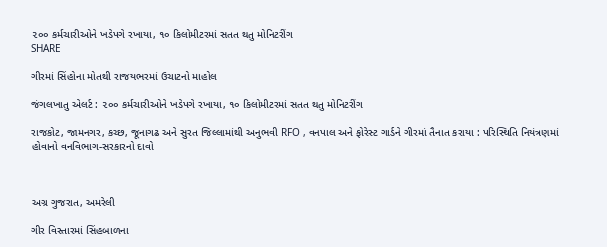૨૦૦ કર્મચારીઓને ખડેપગે રખાયા, ૧૦ કિલોમીટરમાં સતત થતુ મોનિટરીંગ
SHARE

ગીરમાં સિંહોના મોતથી રાજયભરમાં ઉચાટનો માહોલ

જંગલખાતુ એલર્ટ : ૨૦૦ કર્મચારીઓને ખડેપગે રખાયા, ૧૦ કિલોમીટરમાં સતત થતુ મોનિટરીંગ

રાજકોટ, જામનગર, કચ્છ, જૂનાગઢ અને સુરત જિલ્લામાંથી અનુભવી RFO , વનપાલ અને ફોરેસ્ટ ગાર્ડને ગીરમાં તૈનાત કરાયા : પરિસ્થિતિ નિયંત્રણમાં હોવાનો વનવિભાગ-સરકારનો દાવો



અગ્ર ગુજરાત, અમરેલી

ગીર વિસ્તારમાં સિંહબાળના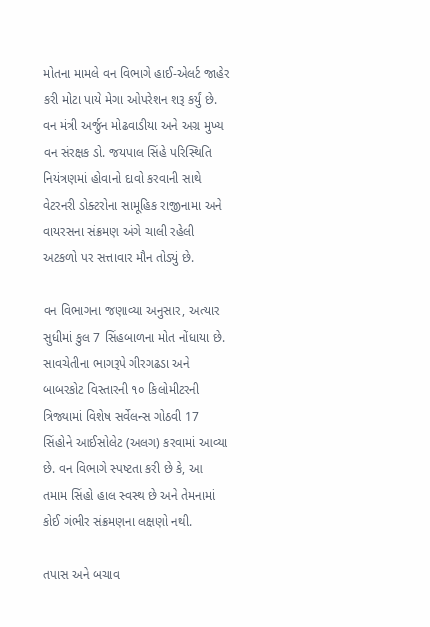મોતના મામલે વન વિભાગે હાઈ-એલર્ટ જાહેર કરી મોટા પાયે મેગા ઓપરેશન શરૂ કર્યું છે. વન મંત્રી અર્જુન મોઢવાડીયા અને અગ્ર મુખ્ય વન સંરક્ષક ડો. જયપાલ સિંહે પરિસ્થિતિ નિયંત્રણમાં હોવાનો દાવો કરવાની સાથે વેટરનરી ડોક્ટરોના સામૂહિક રાજીનામા અને વાયરસના સંક્રમણ અંગે ચાલી રહેલી અટકળો પર સત્તાવાર મૌન તોડ્યું છે.

વન વિભાગના જણાવ્યા અનુસાર, અત્યાર સુધીમાં કુલ 7 સિંહબાળના મોત નોંધાયા છે. સાવચેતીના ભાગરૂપે ગીરગઢડા અને બાબરકોટ વિસ્તારની ૧૦ કિલોમીટરની ત્રિજ્યામાં વિશેષ સર્વેલન્સ ગોઠવી 17 સિંહોને આઈસોલેટ (અલગ) કરવામાં આવ્યા છે. વન વિભાગે સ્પષ્ટતા કરી છે કે, આ તમામ સિંહો હાલ સ્વસ્થ છે અને તેમનામાં કોઈ ગંભીર સંક્રમણના લક્ષણો નથી.

તપાસ અને બચાવ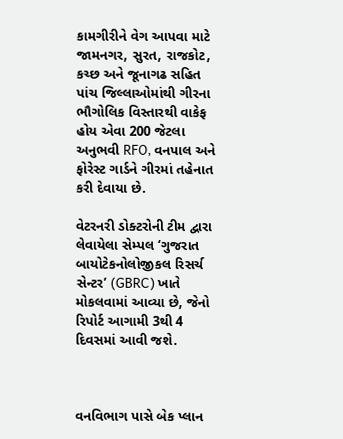કામગીરીને વેગ આપવા માટે જામનગર, સુરત, રાજકોટ, કચ્છ અને જૂનાગઢ સહિત પાંચ જિલ્લાઓમાંથી ગીરના ભૌગોલિક વિસ્તારથી વાકેફ હોય એવા 200 જેટલા અનુભવી RFO, વનપાલ અને ફોરેસ્ટ ગાર્ડને ગીરમાં તહેનાત કરી દેવાયા છે.

વેટરનરી ડોક્ટરોની ટીમ દ્વારા લેવાયેલા સેમ્પલ ‘ગુજરાત બાયોટેકનોલોજીકલ રિસર્ચ સેન્ટર’ (GBRC) ખાતે મોકલવામાં આવ્યા છે, જેનો રિપોર્ટ આગામી 3થી 4 દિવસમાં આવી જશે.



વનવિભાગ પાસે બેક પ્લાન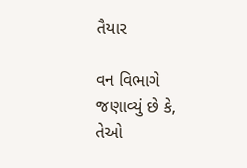તૈયાર

વન વિભાગે જણાવ્યું છે કે, તેઓ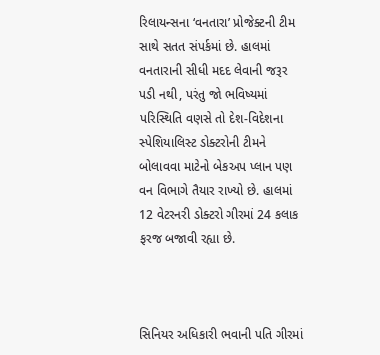રિલાયન્સના ‘વનતારા’ પ્રોજેક્ટની ટીમ સાથે સતત સંપર્કમાં છે. હાલમાં વનતારાની સીધી મદદ લેવાની જરૂર પડી નથી, પરંતુ જો ભવિષ્યમાં પરિસ્થિતિ વણસે તો દેશ-વિદેશના સ્પેશિયાલિસ્ટ ડોક્ટરોની ટીમને બોલાવવા માટેનો બેકઅપ પ્લાન પણ વન વિભાગે તૈયાર રાખ્યો છે. હાલમાં 12 વેટરનરી ડોક્ટરો ગીરમાં 24 કલાક ફરજ બજાવી રહ્યા છે.



સિનિયર અધિકારી ભવાની પતિ ગીરમાં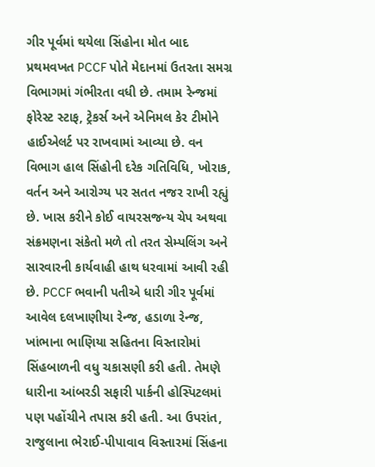ગીર પૂર્વમાં થયેલા સિંહોના મોત બાદ પ્રથમવખત PCCF પોતે મેદાનમાં ઉતરતા સમગ્ર વિભાગમાં ગંભીરતા વધી છે. તમામ રેન્જમાં ફોરેસ્ટ સ્ટાફ, ટ્રેકર્સ અને એનિમલ કેર ટીમોને હાઈએલર્ટ પર રાખવામાં આવ્યા છે. વન વિભાગ હાલ સિંહોની દરેક ગતિવિધિ, ખોરાક, વર્તન અને આરોગ્ય પર સતત નજર રાખી રહ્યું છે. ખાસ કરીને કોઈ વાયરસજન્ય ચેપ અથવા સંક્રમણના સંકેતો મળે તો તરત સેમ્પલિંગ અને સારવારની કાર્યવાહી હાથ ધરવામાં આવી રહી છે. PCCF ભવાની પતીએ ધારી ગીર પૂર્વમાં આવેલ દલખાણીયા રેન્જ, હડાળા રેન્જ, ખાંભાના ભાણિયા સહિતના વિસ્તારોમાં સિંહબાળની વધુ ચકાસણી કરી હતી. તેમણે ધારીના આંબરડી સફારી પાર્કની હોસ્પિટલમાં પણ પહોંચીને તપાસ કરી હતી. આ ઉપરાંત, રાજુલાના ભેરાઈ-પીપાવાવ વિસ્તારમાં સિંહના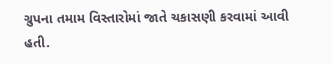ગ્રુપના તમામ વિસ્તારોમાં જાતે ચકાસણી કરવામાં આવી હતી.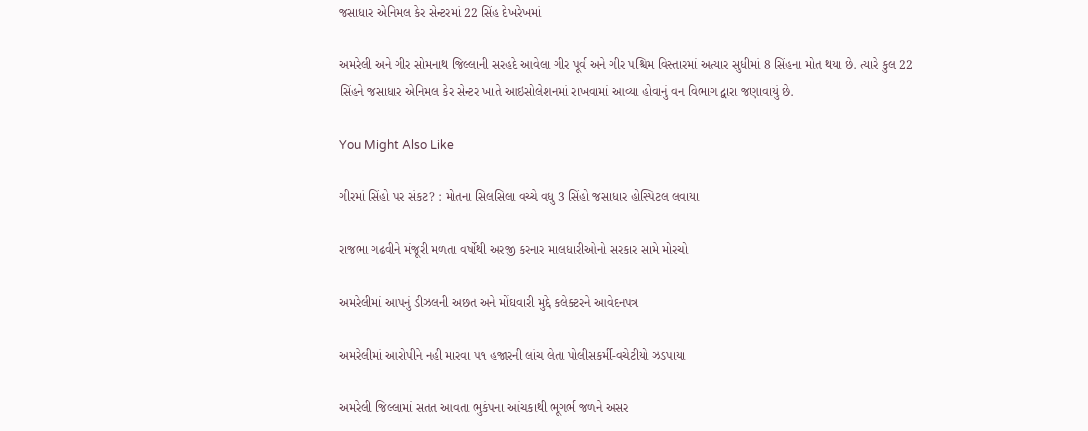જસાધાર એનિમલ કેર સેન્ટરમાં 22 સિંહ દેખરેખમાં

અમરેલી અને ગીર સોમનાથ જિલ્લાની સરહદે આવેલા ગીર પૂર્વ અને ગીર પશ્ચિમ વિસ્તારમાં અત્યાર સુધીમાં 8 સિંહના મોત થયા છે. ત્યારે કુલ 22 સિંહને જસાધાર એનિમલ કેર સેન્ટર ખાતે આઇસોલેશનમાં રાખવામાં આવ્યા હોવાનું વન વિભાગ દ્વારા જણાવાયું છે.

You Might Also Like

ગીરમાં સિંહો પર સંકટ? : મોતના સિલસિલા વચ્ચે વધુ 3 સિંહો જસાધાર હોસ્પિટલ લવાયા

રાજભા ગઢવીને મંજૂરી મળતા વર્ષોથી અરજી કરનાર માલધારીઓનો સરકાર સામે મોરચો

અમરેલીમાં આપનું ડીઝલની અછત અને મોંઘવારી મુદ્દે કલેક્ટરને આવેદનપત્ર

અમરેલીમાં આરોપીને નહી મારવા ૫૧ હજારની લાંચ લેતા પોલીસકર્મી-વચેટીયો ઝડપાયા

અમરેલી જિલ્લામાં સતત આવતા ભુકંપના આંચકાથી ભૂગર્ભ જળને અસર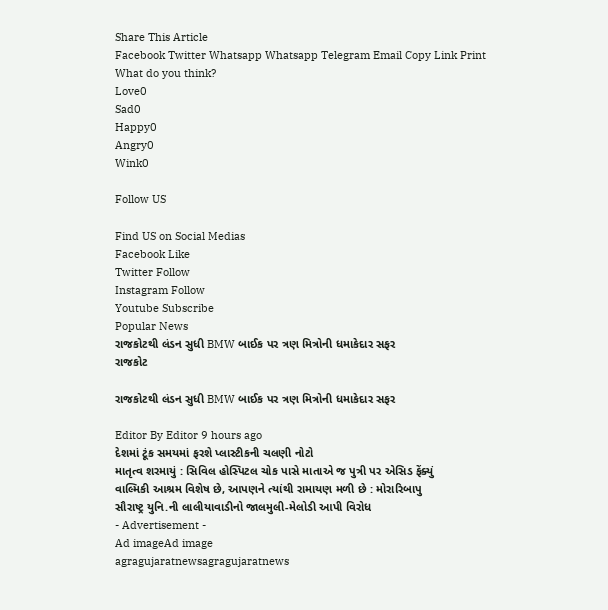Share This Article
Facebook Twitter Whatsapp Whatsapp Telegram Email Copy Link Print
What do you think?
Love0
Sad0
Happy0
Angry0
Wink0

Follow US

Find US on Social Medias
Facebook Like
Twitter Follow
Instagram Follow
Youtube Subscribe
Popular News
રાજકોટથી લંડન સુધી BMW બાઈક પર ત્રણ મિત્રોની ધમાકેદાર સફર
રાજકોટ

રાજકોટથી લંડન સુધી BMW બાઈક પર ત્રણ મિત્રોની ધમાકેદાર સફર

Editor By Editor 9 hours ago
દેશમાં ટૂંક સમયમાં ફરશે પ્લાસ્ટીકની ચલણી નોટો
માતૃત્વ શરમાયું : સિવિલ હોસ્પિટલ ચોક પાસે માતાએ જ પુત્રી પર એસિડ ફેંક્યું
વાલ્મિકી આશ્રમ વિશેષ છે, આપણને ત્યાંથી રામાયણ મળી છે : મોરારિબાપુ
સૌરાષ્ટ્ર યુનિ.ની લાલીયાવાડીનો જાલમુલી-મેલોડી આપી વિરોધ
- Advertisement -
Ad imageAd image
agragujaratnewsagragujaratnews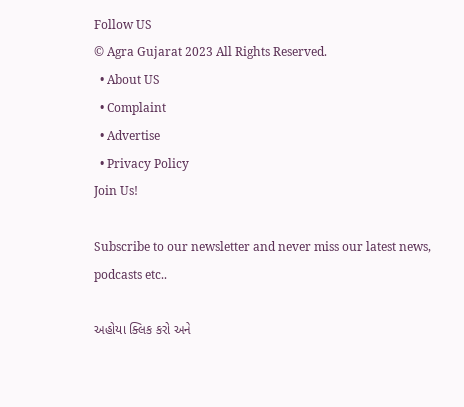Follow US
© Agra Gujarat 2023 All Rights Reserved.
  • About US
  • Complaint
  • Advertise
  • Privacy Policy
Join Us!

Subscribe to our newsletter and never miss our latest news, podcasts etc..

અહોયા ક્લિક કરો અને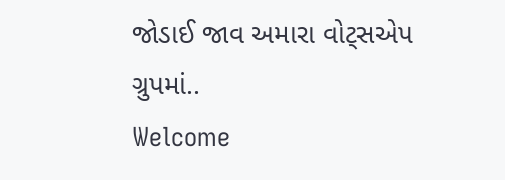જોડાઈ જાવ અમારા વોટ્સએપ ગ્રુપમાં..
Welcome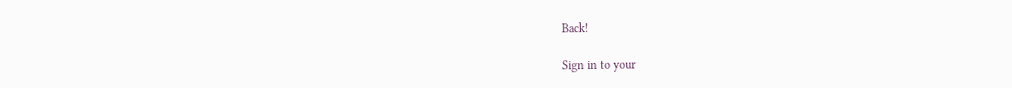Back!

Sign in to your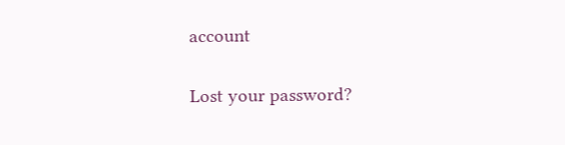account

Lost your password?